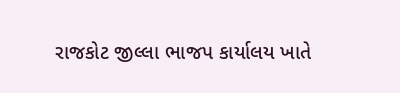રાજકોટ જીલ્લા ભાજપ કાર્યાલય ખાતે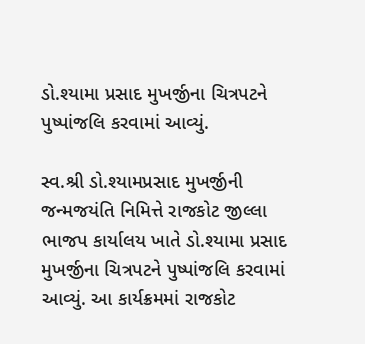ડો.શ્યામા પ્રસાદ મુખર્જીના ચિત્રપટને પુષ્પાંજલિ કરવામાં આવ્યું.

સ્વ.શ્રી ડો.શ્યામપ્રસાદ મુખર્જીની જન્મજયંતિ નિમિત્તે રાજકોટ જીલ્લા ભાજપ કાર્યાલય ખાતે ડો.શ્યામા પ્રસાદ મુખર્જીના ચિત્રપટને પુષ્પાંજલિ કરવામાં આવ્યું. આ કાર્યક્રમમાં રાજકોટ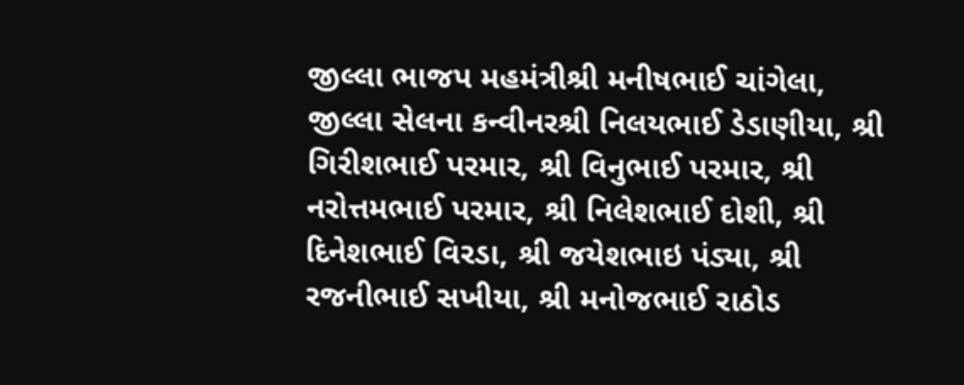જીલ્લા ભાજપ મહમંત્રીશ્રી મનીષભાઈ ચાંગેલા, જીલ્લા સેલના કન્વીનરશ્રી નિલયભાઈ ડેડાણીયા, શ્રી ગિરીશભાઈ પરમાર, શ્રી વિનુભાઈ પરમાર, શ્રી નરોત્તમભાઈ પરમાર, શ્રી નિલેશભાઈ દોશી, શ્રી દિનેશભાઈ વિરડા, શ્રી જયેશભાઇ પંડ્યા, શ્રી રજનીભાઈ સખીયા, શ્રી મનોજભાઈ રાઠોડ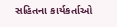સહિતના કાર્યકર્તાઓ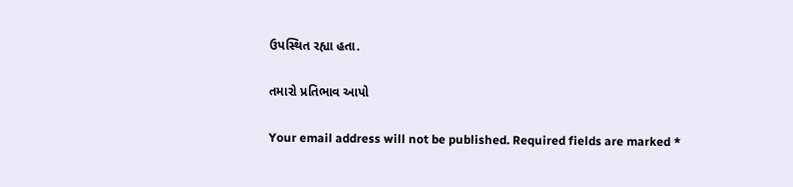ઉપસ્થિત રહ્યા હતા.

તમારો પ્રતિભાવ આપો

Your email address will not be published. Required fields are marked *